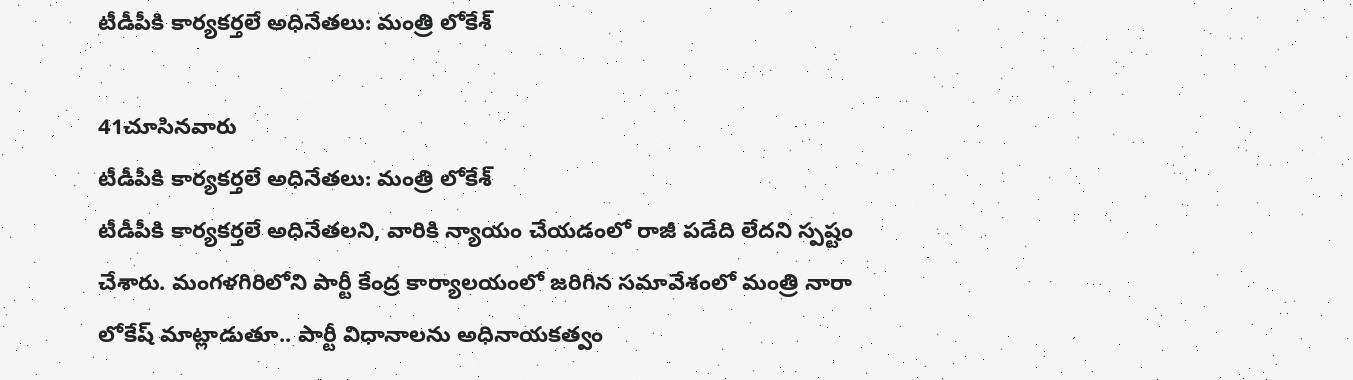టీడీపీకి కార్యకర్తలే అధినేతలు: మంత్రి లోకేశ్

41చూసినవారు
టీడీపీకి కార్యకర్తలే అధినేతలు: మంత్రి లోకేశ్
టీడీపీకి కార్యకర్తలే అధినేతలని, వారికి న్యాయం చేయడంలో రాజీ పడేది లేదని స్పష్టం చేశారు. మంగళగిరిలోని పార్టీ కేంద్ర కార్యాలయంలో జరిగిన సమావేశంలో మంత్రి నారా లోకేష్ మాట్లాడుతూ.. పార్టీ విధానాలను అధినాయకత్వం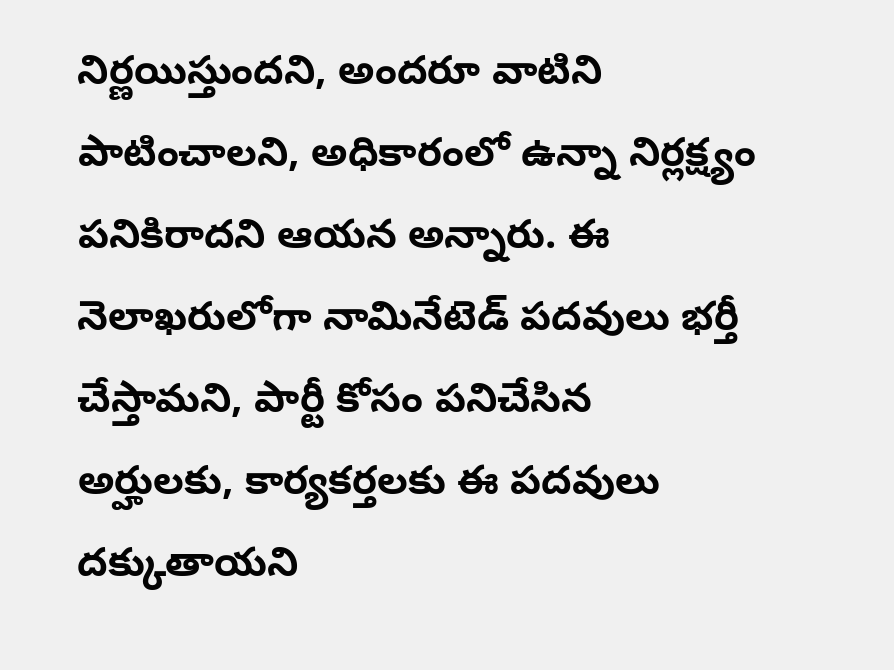నిర్ణయిస్తుందని, అందరూ వాటిని పాటించాలని, అధికారంలో ఉన్నా నిర్లక్ష్యం పనికిరాదని ఆయన అన్నారు. ఈ నెలాఖరులోగా నామినేటెడ్ పదవులు భర్తీ చేస్తామని, పార్టీ కోసం పనిచేసిన అర్హులకు, కార్యకర్తలకు ఈ పదవులు దక్కుతాయని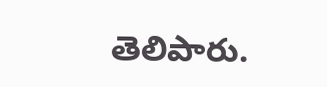తెలిపారు.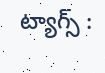ట్యాగ్స్ :